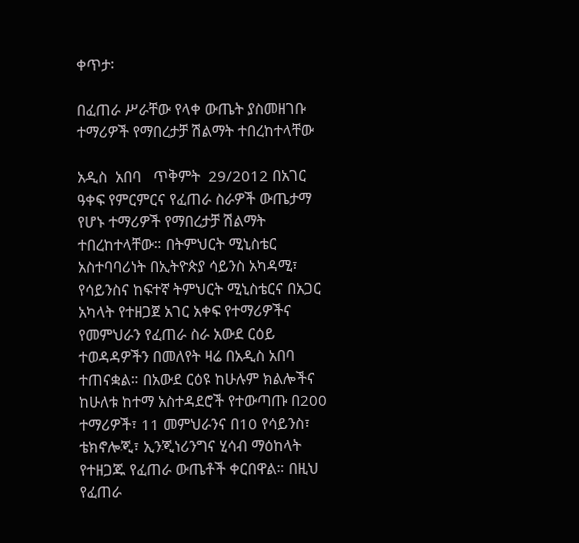ቀጥታ፡

በፈጠራ ሥራቸው የላቀ ውጤት ያስመዘገቡ ተማሪዎች የማበረታቻ ሽልማት ተበረከተላቸው

አዲስ  አበባ   ጥቅምት  29/2012 በአገር ዓቀፍ የምርምርና የፈጠራ ስራዎች ውጤታማ የሆኑ ተማሪዎች የማበረታቻ ሽልማት ተበረከተላቸው። በትምህርት ሚኒስቴር አስተባባሪነት በኢትዮጵያ ሳይንስ አካዳሚ፣ የሳይንስና ከፍተኛ ትምህርት ሚኒስቴርና በአጋር አካላት የተዘጋጀ አገር አቀፍ የተማሪዎችና የመምህራን የፈጠራ ስራ አውደ ርዕይ ተወዳዳዎችን በመለየት ዛሬ በአዲስ አበባ ተጠናቋል። በአውደ ርዕዩ ከሁሉም ክልሎችና ከሁለቱ ከተማ አስተዳደሮች የተውጣጡ በ200 ተማሪዎች፣ 11 መምህራንና በ10 የሳይንስ፣ ቴክኖሎጂ፣ ኢንጂነሪንግና ሂሳብ ማዕከላት የተዘጋጁ የፈጠራ ውጤቶች ቀርበዋል። በዚህ የፈጠራ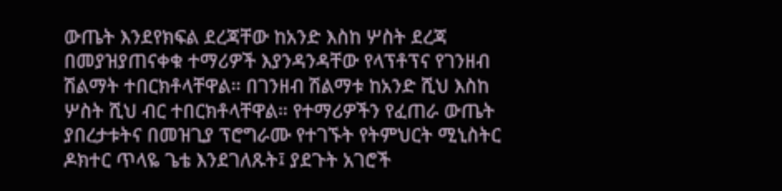ውጤት እንደየክፍል ደረጃቸው ከአንድ እስከ ሦስት ደረጃ በመያዝያጠናቀቁ ተማሪዎች እያንዳንዳቸው የላፕቶፕና የገንዘብ ሽልማት ተበርክቶላቸዋል። በገንዘብ ሽልማቱ ከአንድ ሺህ እስከ ሦስት ሺህ ብር ተበርክቶላቸዋል። የተማሪዎችን የፈጠራ ውጤት ያበረታቱትና በመዝጊያ ፕሮግራሙ የተገኙት የትምህርት ሚኒስትር ዶክተር ጥላዬ ጌቴ እንደገለጹት፤ ያደጉት አገሮች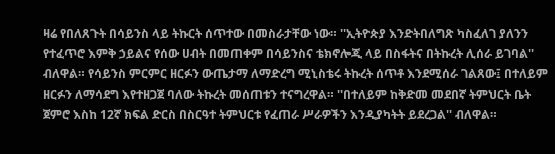ዛሬ የበለጸጉት በሳይንስ ላይ ትኩርት ሰጥተው በመስራታቸው ነው። ''ኢትዮጵያ እንድትበለግጽ ካስፈለገ ያለንን የተፈጥሮ እምቅ ኃይልና የሰው ሀብት በመጠቀም በሳይንስና ቴክኖሎጂ ላይ በስፋትና በትኩረት ሊሰራ ይገባል'' ብለዋል። የሳይንስ ምርምር ዘርፉን ውጤታማ ለማድረግ ሚኒስቴሩ ትኩረት ሰጥቶ እንደሚሰራ ገልጸው፤ በተለይም ዘርፉን ለማሳደግ እየተዘጋጀ ባለው ትኩረት መሰጠቱን ተናግረዋል። ''በተለይም ከቅድመ መደበኛ ትምህርት ቤት ጀምሮ እስከ 12ኛ ክፍል ድርስ በስርዓተ ትምህርቱ የፈጠራ ሥራዎችን እንዲያካትት ይደረጋል'' ብለዋል።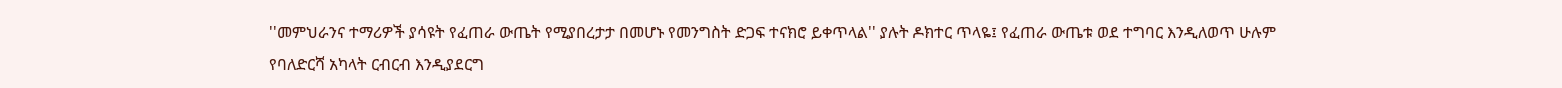''መምህራንና ተማሪዎች ያሳዩት የፈጠራ ውጤት የሚያበረታታ በመሆኑ የመንግስት ድጋፍ ተናክሮ ይቀጥላል'' ያሉት ዶክተር ጥላዬ፤ የፈጠራ ውጤቱ ወደ ተግባር እንዲለወጥ ሁሉም የባለድርሻ አካላት ርብርብ እንዲያደርግ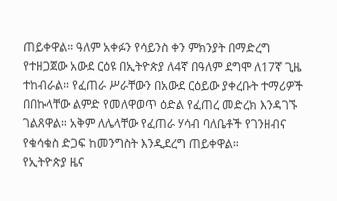ጠይቀዋል። ዓለም አቀፉን የሳይንስ ቀን ምክንያት በማድረግ የተዘጋጀው አውደ ርዕዩ በኢትዮጵያ ለ4ኛ በዓለም ደግሞ ለ17ኛ ጊዜ ተከብራል። የፈጠራ ሥራቸውን በአውደ ርዕይው ያቀረቡት ተማሪዎች በበኩላቸው ልምድ የመለዋወጥ ዕድል የፈጠረ መድረክ እንዳገኙ ገልጸዋል። አቅም ለሌላቸው የፈጠራ ሃሳብ ባለቤቶች የገንዘብና የቁሳቁስ ድጋፍ ከመንግስት እንዲደረግ ጠይቀዋል።
የኢትዮጵያ ዜና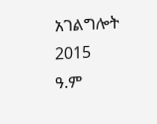አገልግሎት
2015
ዓ.ም